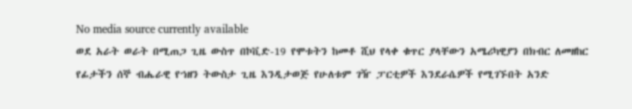No media source currently available
ወደ አራት ወራት በሚጠጋ ጊዜ ውስጥ በኮቪድ-19 የሞቱትን ከመቶ ሺህ የላቀ ቁጥር ያላቸውን አሜሪካዊያን በክብር ለመዘከር የፊታችን ሰኞ ብሔራዊ የኀዘን ትውስታ ጊዜ እንዲታወጅ የሁለቱም ገዥ ፓርቲዎች እንደራሴዎች የሚገኙበት አንድ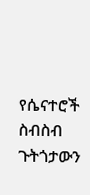የሴናተሮች ስብስብ ጉትጎታውን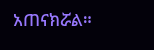አጠናክሯል።